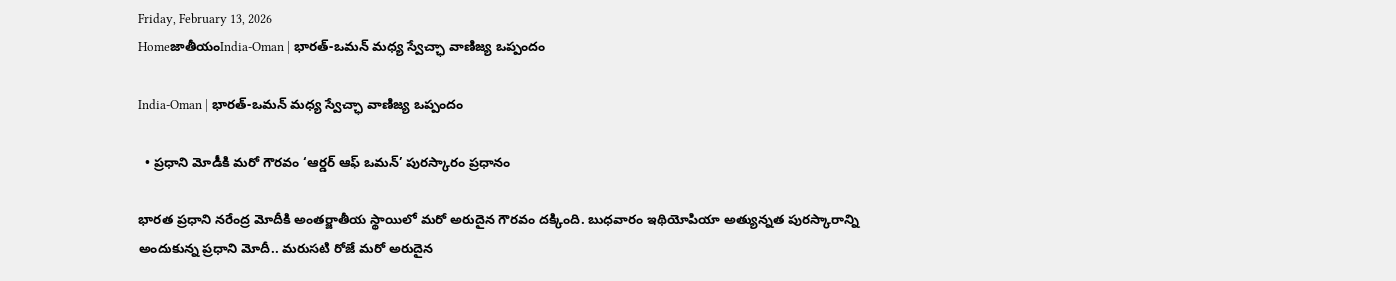Friday, February 13, 2026
HomeజాతీయంIndia-Oman | భారత్-ఒమన్ మధ్య స్వేచ్ఛా వాణిజ్య ఒప్పందం

India-Oman | భారత్-ఒమన్ మధ్య స్వేచ్ఛా వాణిజ్య ఒప్పందం

  • ప్రధాని మోడీకి మరో గౌరవం ‘ఆర్డర్ ఆఫ్ ఒమన్’ పురస్కారం ప్రధానం

భారత ప్రధాని నరేంద్ర మోదీకి అంతర్జాతీయ స్థాయిలో మరో అరుదైన గౌరవం దక్కింది. బుధవారం ఇథియోపియా అత్యున్నత పురస్కారాన్ని అందుకున్న ప్రధాని మోదీ.. మరుసటి రోజే మరో అరుదైన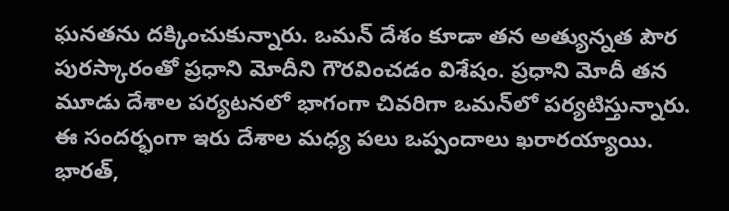ఘనతను దక్కించుకున్నారు. ఒమన్‌ దేశం కూడా తన అత్యున్నత పౌర పురస్కారంతో ప్రధాని మోదీని గౌరవించడం విశేషం. ప్రధాని మోదీ తన మూడు దేశాల పర్యటనలో భాగంగా చివరిగా ఒమన్‌లో పర్యటిస్తున్నారు. ఈ సందర్భంగా ఇరు దేశాల మధ్య పలు ఒప్పందాలు ఖరారయ్యాయి. భారత్‌,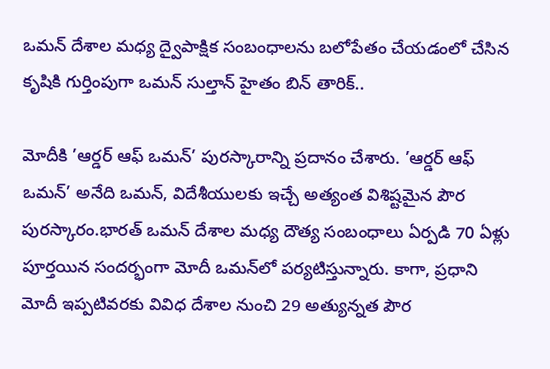ఒమన్‌ దేశాల మధ్య ద్వైపాక్షిక సంబంధాలను బలోపేతం చేయడంలో చేసిన కృషికి గుర్తింపుగా ఒమన్‌ సుల్తాన్‌ హైతం బిన్‌ తారిక్‌..

మోదీకి ’ఆర్డర్‌ ఆఫ్‌ ఒమన్‌’ పురస్కారాన్ని ప్రదానం చేశారు. ’ఆర్డర్‌ ఆఫ్‌ ఒమన్‌’ అనేది ఒమన్‌, విదేశీయులకు ఇచ్చే అత్యంత విశిష్టమైన పౌర పురస్కారం.భారత్‌ ఒమన్‌ దేశాల మధ్య దౌత్య సంబంధాలు ఏర్పడి 70 ఏళ్లు పూర్తయిన సందర్భంగా మోదీ ఒమన్‌లో పర్యటిస్తున్నారు. కాగా, ప్రధాని మోదీ ఇప్పటివరకు వివిధ దేశాల నుంచి 29 అత్యున్నత పౌర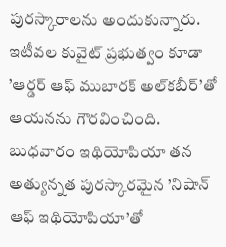పురస్కారాలను అందుకున్నారు. ఇటీవల కువైట్‌ ప్రభుత్వం కూడా ’ఆర్డర్‌ ఆఫ్‌ ముబారక్‌ అల్‌కబీర్‌’తో ఆయనను గౌరవించింది. బుధవారం ఇథియోపియా తన అత్యున్నత పురస్కారమైన ’నిషాన్‌ ఆఫ్‌ ఇథియోపియా’తో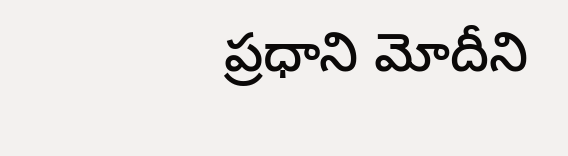ప్రధాని మోదీని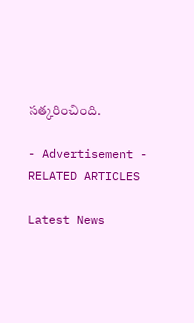సత్కరించింది.

- Advertisement -
RELATED ARTICLES

Latest News